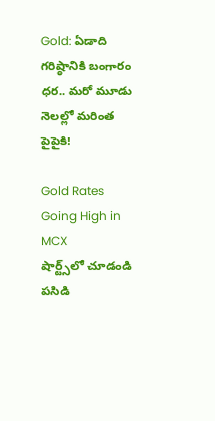Gold: ఏడాది గరిష్ఠానికి బంగారం ధర.. మరో మూడు నెలల్లో మరింత పైపైకి!

Gold Rates Going High in MCX
షార్ట్స్‌లో చూడండి
పసిడి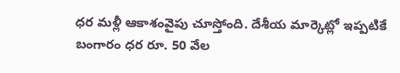ధర మళ్లీ ఆకాశంవైపు చూస్తోంది. దేశీయ మార్కెట్లో ఇప్పటికే బంగారం ధర రూ. 50 వేల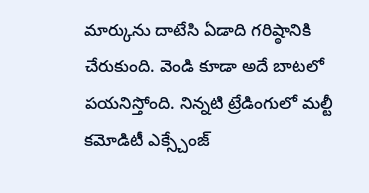మార్కును దాటేసి ఏడాది గరిష్ఠానికి చేరుకుంది. వెండి కూడా అదే బాటలో పయనిస్తోంది. నిన్నటి ట్రేడింగులో మల్టీ కమోడిటీ ఎక్స్చేంజ్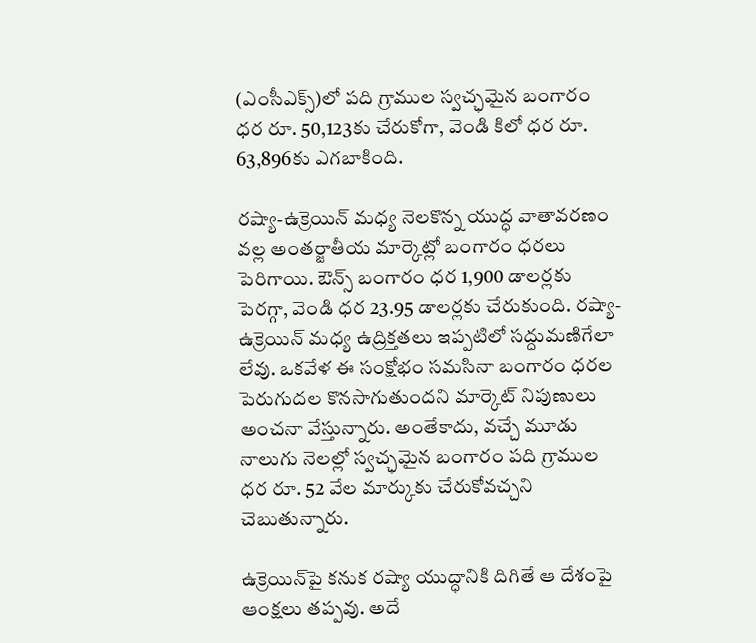(ఎంసీఎక్స్)లో పది గ్రాముల స్వచ్ఛమైన బంగారం ధర రూ. 50,123కు చేరుకోగా, వెండి కిలో ధర రూ. 63,896కు ఎగబాకింది.

రష్యా-ఉక్రెయిన్ మధ్య నెలకొన్న యుద్ధ వాతావరణం వల్ల అంతర్జాతీయ మార్కెట్లో బంగారం ధరలు పెరిగాయి. ఔన్స్ బంగారం ధర 1,900 డాలర్లకు పెరగ్గా, వెండి ధర 23.95 డాలర్లకు చేరుకుంది. రష్యా-ఉక్రెయిన్ మధ్య ఉద్రిక్తతలు ఇప్పటిలో సద్దుమణిగేలా లేవు. ఒకవేళ ఈ సంక్షోభం సమసినా బంగారం ధరల పెరుగుదల కొనసాగుతుందని మార్కెట్ నిపుణులు అంచనా వేస్తున్నారు. అంతేకాదు, వచ్చే మూడు నాలుగు నెలల్లో స్వచ్ఛమైన బంగారం పది గ్రాముల ధర రూ. 52 వేల మార్కుకు చేరుకోవచ్చని చెబుతున్నారు.

ఉక్రెయిన్‌పై కనుక రష్యా యుద్ధానికి దిగితే ఆ దేశంపై ఆంక్షలు తప్పవు. అదే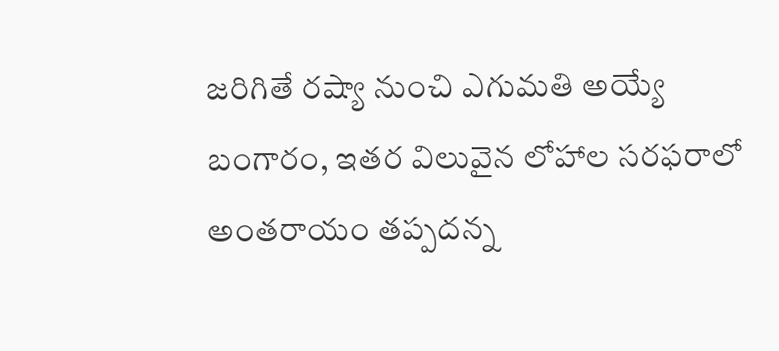జరిగితే రష్యా నుంచి ఎగుమతి అయ్యే బంగారం, ఇతర విలువైన లోహాల సరఫరాలో అంతరాయం తప్పదన్న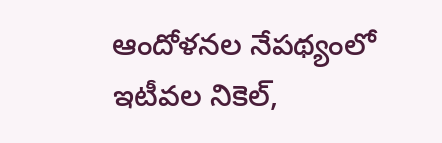ఆందోళనల నేపథ్యంలో ఇటీవల నికెల్,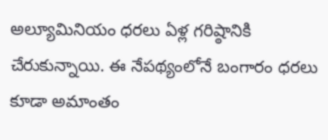అల్యూమినియం ధరలు ఏళ్ల గరిష్ఠానికి చేరుకున్నాయి. ఈ నేపథ్యంలోనే బంగారం ధరలు కూడా అమాంతం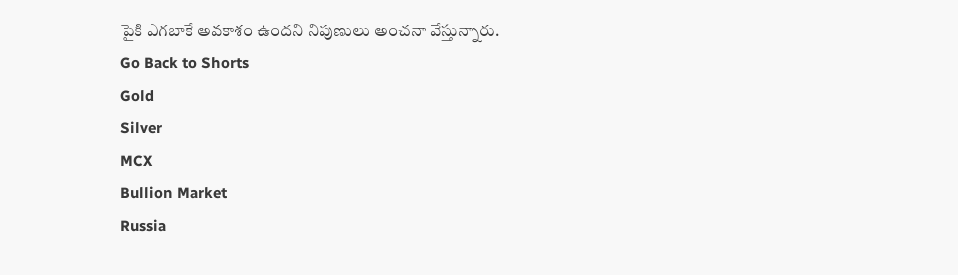పైకి ఎగబాకే అవకాశం ఉందని నిపుణులు అంచనా వేస్తున్నారు.
Go Back to Shorts
Gold
Silver
MCX
Bullion Market
Russia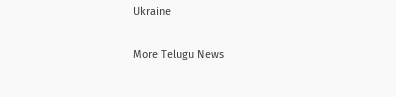Ukraine

More Telugu News